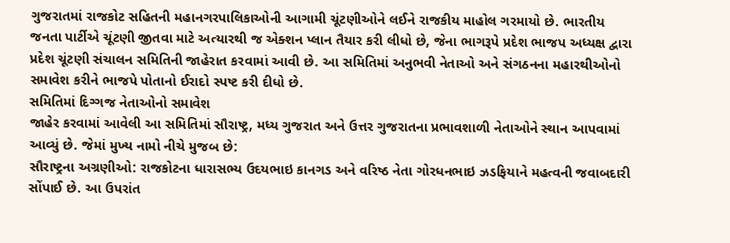ગુજરાતમાં રાજકોટ સહિતની મહાનગરપાલિકાઓની આગામી ચૂંટણીઓને લઈને રાજકીય માહોલ ગરમાયો છે. ભારતીય જનતા પાર્ટીએ ચૂંટણી જીતવા માટે અત્યારથી જ એક્શન પ્લાન તૈયાર કરી લીધો છે, જેના ભાગરૂપે પ્રદેશ ભાજપ અધ્યક્ષ દ્વારા પ્રદેશ ચૂંટણી સંચાલન સમિતિની જાહેરાત કરવામાં આવી છે. આ સમિતિમાં અનુભવી નેતાઓ અને સંગઠનના મહારથીઓનો સમાવેશ કરીને ભાજપે પોતાનો ઈરાદો સ્પષ્ટ કરી દીધો છે.
સમિતિમાં દિગ્ગજ નેતાઓનો સમાવેશ
જાહેર કરવામાં આવેલી આ સમિતિમાં સૌરાષ્ટ્ર, મધ્ય ગુજરાત અને ઉત્તર ગુજરાતના પ્રભાવશાળી નેતાઓને સ્થાન આપવામાં આવ્યું છે. જેમાં મુખ્ય નામો નીચે મુજબ છે:
સૌરાષ્ટ્રના અગ્રણીઓ: રાજકોટના ધારાસભ્ય ઉદયભાઇ કાનગડ અને વરિષ્ઠ નેતા ગોરધનભાઇ ઝડફિયાને મહત્વની જવાબદારી સોંપાઈ છે. આ ઉપરાંત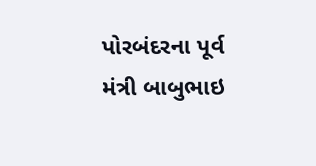પોરબંદરના પૂર્વ મંત્રી બાબુભાઇ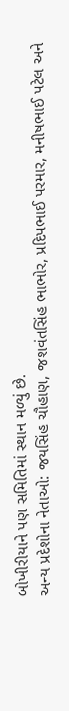બોખીરીયાને પણ સમિતિમાં સ્થાન મળ્યું છે.
અન્ય પ્રદેશોના નેતાઓ: જયસિંહ ચૌહાણ, જશવંતસિંહ ભાભોર, પ્રદિપભાઈ પરમાર, મનીષભાઈ પટેલ અને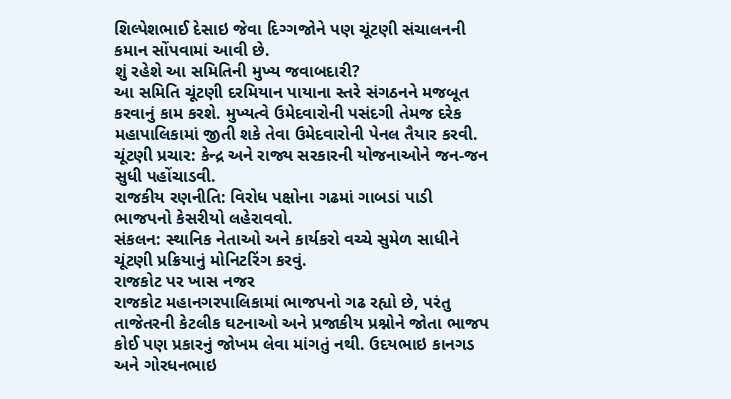શિલ્પેશભાઈ દેસાઇ જેવા દિગ્ગજોને પણ ચૂંટણી સંચાલનની કમાન સોંપવામાં આવી છે.
શું રહેશે આ સમિતિની મુખ્ય જવાબદારી?
આ સમિતિ ચૂંટણી દરમિયાન પાયાના સ્તરે સંગઠનને મજબૂત કરવાનું કામ કરશે. મુખ્યત્વે ઉમેદવારોની પસંદગી તેમજ દરેક મહાપાલિકામાં જીતી શકે તેવા ઉમેદવારોની પેનલ તૈયાર કરવી.
ચૂંટણી પ્રચાર: કેન્દ્ર અને રાજ્ય સરકારની યોજનાઓને જન-જન સુધી પહોંચાડવી.
રાજકીય રણનીતિ: વિરોધ પક્ષોના ગઢમાં ગાબડાં પાડી ભાજપનો કેસરીયો લહેરાવવો.
સંકલન: સ્થાનિક નેતાઓ અને કાર્યકરો વચ્ચે સુમેળ સાધીને ચૂંટણી પ્રક્રિયાનું મોનિટરિંગ કરવું.
રાજકોટ પર ખાસ નજર
રાજકોટ મહાનગરપાલિકામાં ભાજપનો ગઢ રહ્યો છે, પરંતુ તાજેતરની કેટલીક ઘટનાઓ અને પ્રજાકીય પ્રશ્નોને જોતા ભાજપ કોઈ પણ પ્રકારનું જોખમ લેવા માંગતું નથી. ઉદયભાઇ કાનગડ અને ગોરધનભાઇ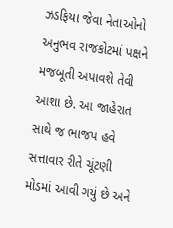ઝડફિયા જેવા નેતાઓનો અનુભવ રાજકોટમાં પક્ષને મજબૂતી અપાવશે તેવી આશા છે. આ જાહેરાત સાથે જ ભાજપ હવે સત્તાવાર રીતે ચૂંટણી મોડમાં આવી ગયું છે અને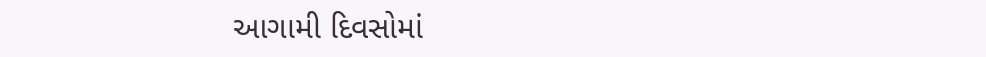આગામી દિવસોમાં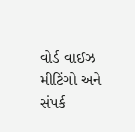વોર્ડ વાઈઝ મીટિંગો અને સંપર્ક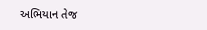અભિયાન તેજ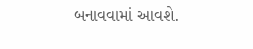બનાવવામાં આવશે.